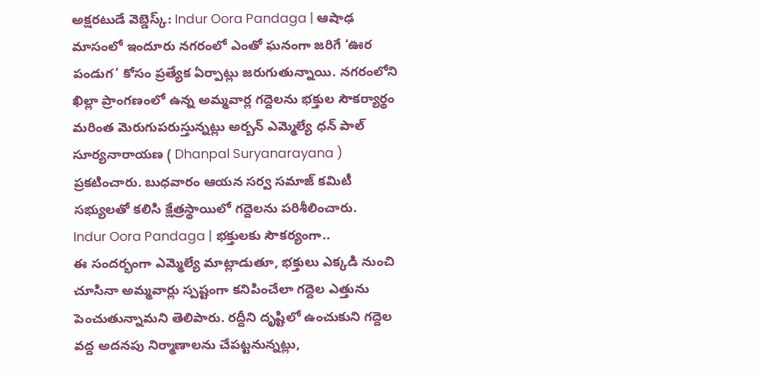అక్షరటుడే వెబ్డెస్క్: Indur Oora Pandaga | ఆషాఢ మాసంలో ఇందూరు నగరంలో ఎంతో ఘనంగా జరిగే ‘ఊర పండుగ’ కోసం ప్రత్యేక ఏర్పాట్లు జరుగుతున్నాయి. నగరంలోని ఖిల్లా ప్రాంగణంలో ఉన్న అమ్మవార్ల గద్దెలను భక్తుల సౌకర్యార్థం మరింత మెరుగుపరుస్తున్నట్లు అర్బన్ ఎమ్మెల్యే ధన్ పాల్ సూర్యనారాయణ ( Dhanpal Suryanarayana ) ప్రకటించారు. బుధవారం ఆయన సర్వ సమాజ్ కమిటీ సభ్యులతో కలిసి క్షేత్రస్థాయిలో గద్దెలను పరిశీలించారు.
Indur Oora Pandaga | భక్తులకు సౌకర్యంగా..
ఈ సందర్భంగా ఎమ్మెల్యే మాట్లాడుతూ, భక్తులు ఎక్కడి నుంచి చూసినా అమ్మవార్లు స్పష్టంగా కనిపించేలా గద్దెల ఎత్తును పెంచుతున్నామని తెలిపారు. రద్దీని దృష్టిలో ఉంచుకుని గద్దెల వద్ద అదనపు నిర్మాణాలను చేపట్టనున్నట్లు,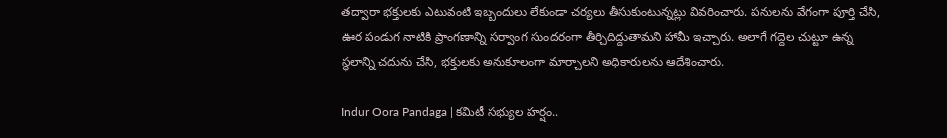తద్వారా భక్తులకు ఎటువంటి ఇబ్బందులు లేకుండా చర్యలు తీసుకుంటున్నట్లు వివరించారు. పనులను వేగంగా పూర్తి చేసి, ఊర పండుగ నాటికి ప్రాంగణాన్ని సర్వాంగ సుందరంగా తీర్చిదిద్దుతామని హామీ ఇచ్చారు. అలాగే గద్దెల చుట్టూ ఉన్న స్థలాన్ని చదును చేసి, భక్తులకు అనుకూలంగా మార్చాలని అధికారులను ఆదేశించారు.

Indur Oora Pandaga | కమిటీ సభ్యుల హర్షం..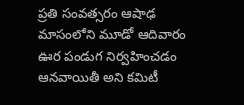ప్రతి సంవత్సరం ఆషాఢ మాసంలోని మూడో ఆదివారం ఊర పండుగ నిర్వహించడం ఆనవాయితీ అని కమిటీ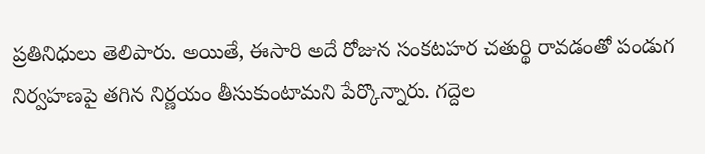ప్రతినిధులు తెలిపారు. అయితే, ఈసారి అదే రోజున సంకటహర చతుర్థి రావడంతో పండుగ నిర్వహణపై తగిన నిర్ణయం తీసుకుంటామని పేర్కొన్నారు. గద్దెల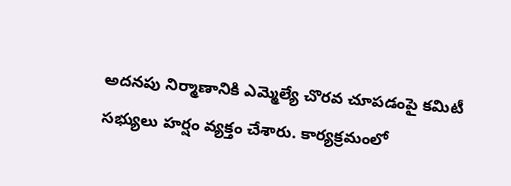అదనపు నిర్మాణానికి ఎమ్మెల్యే చొరవ చూపడంపై కమిటీ సభ్యులు హర్షం వ్యక్తం చేశారు. కార్యక్రమంలో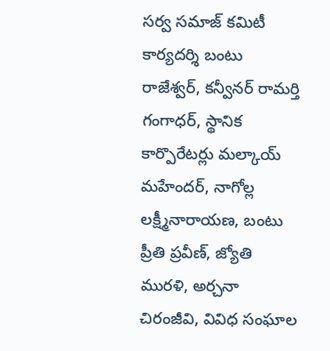సర్వ సమాజ్ కమిటీ కార్యదర్శి బంటు రాజేశ్వర్, కన్వీనర్ రామర్తి గంగాధర్, స్థానిక కార్పొరేటర్లు మల్కాయ్ మహేందర్, నాగోల్ల లక్ష్మీనారాయణ, బంటు ప్రీతి ప్రవీణ్, జ్యోతి మురళి, అర్చనా చిరంజీవి, వివిధ సంఘాల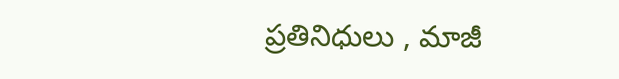ప్రతినిధులు , మాజీ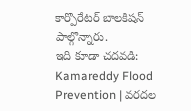కార్పొరేటర్ బాలకిషన్ పాల్గొన్నారు.
ఇది కూడా చదవడి: Kamareddy Flood Prevention | వరదల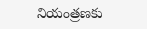నియంత్రణకు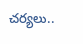చర్యలు..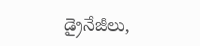డ్రైనేజీలు,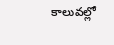కాలువల్లో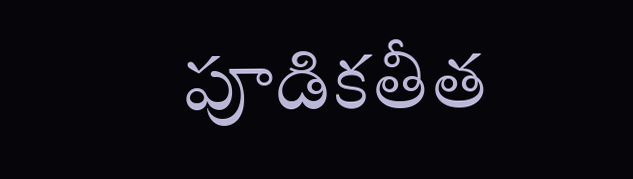పూడికతీత